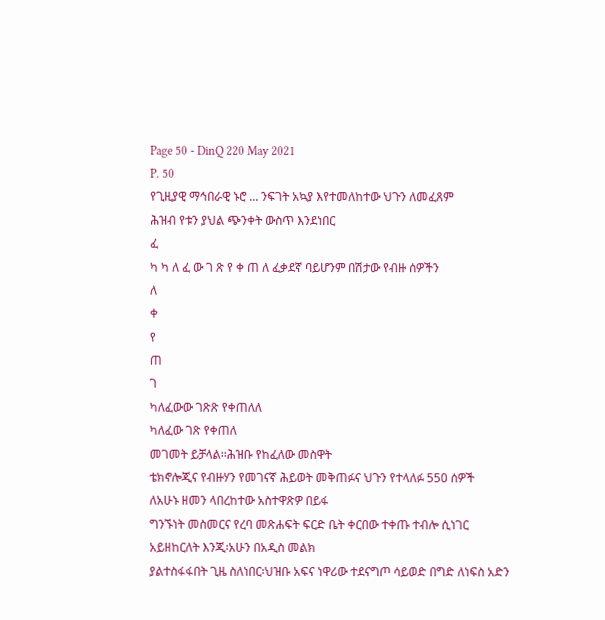Page 50 - DinQ 220 May 2021
P. 50
የጊዚያዊ ማኅበራዊ ኑሮ ... ንፍገት አኳያ እየተመለከተው ህጉን ለመፈጸም
ሕዝብ የቱን ያህል ጭንቀት ውስጥ እንደነበር
ፈ
ካ ካ ለ ፈ ው ገ ጽ የ ቀ ጠ ለ ፈቃደኛ ባይሆንም በሽታው የብዙ ሰዎችን
ለ
ቀ
የ
ጠ
ገ
ካለፈውው ገጽጽ የቀጠለለ
ካለፈው ገጽ የቀጠለ
መገመት ይቻላል፡፡ሕዝቡ የከፈለው መስዋት
ቴክኖሎጂና የብዙሃን የመገናኛ ሕይወት መቅጠፉና ህጉን የተላለፉ 550 ሰዎች
ለአሁኑ ዘመን ላበረከተው አስተዋጽዎ በይፋ
ግንኙነት መስመርና የረባ መጽሐፍት ፍርድ ቤት ቀርበው ተቀጡ ተብሎ ሲነገር
አይዘከርለት እንጂ፡አሁን በአዲስ መልክ
ያልተስፋፋበት ጊዜ ስለነበር፡ህዝቡ አፍና ነዋሪው ተደናግጦ ሳይወድ በግድ ለነፍስ አድን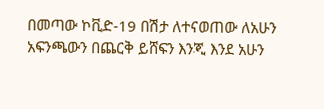በመጣው ኮቪድ-19 በሽታ ለተናወጠው ለአሁን
አፍንጫውን በጨርቅ ይሸፍን እንጂ እንደ አሁን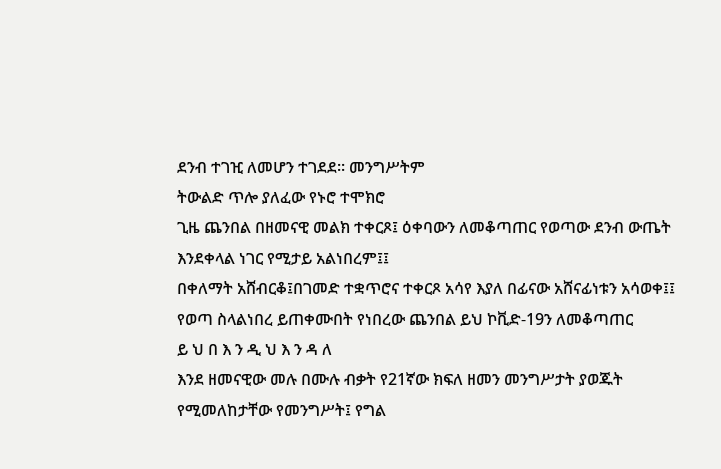ደንብ ተገዢ ለመሆን ተገደደ፡፡ መንግሥትም
ትውልድ ጥሎ ያለፈው የኑሮ ተሞክሮ
ጊዜ ጨንበል በዘመናዊ መልክ ተቀርጾ፤ ዕቀባውን ለመቆጣጠር የወጣው ደንብ ውጤት
እንደቀላል ነገር የሚታይ አልነበረም፤፤
በቀለማት አሸብርቆ፤በገመድ ተቋጥሮና ተቀርጾ አሳየ እያለ በፊናው አሸናፊነቱን አሳወቀ፤፤
የወጣ ስላልነበረ ይጠቀሙበት የነበረው ጨንበል ይህ ኮቪድ-19ን ለመቆጣጠር
ይ ህ በ እ ን ዲ ህ እ ን ዳ ለ
እንደ ዘመናዊው መሉ በሙሉ ብቃት የ21ኛው ክፍለ ዘመን መንግሥታት ያወጁት
የሚመለከታቸው የመንግሥት፤ የግል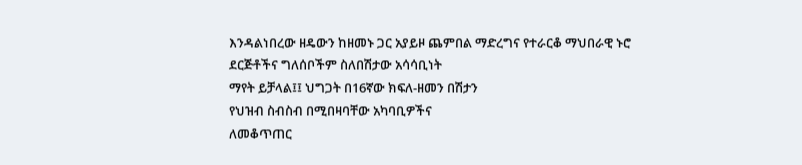እንዳልነበረው ዘዴውን ከዘመኑ ጋር አያይዞ ጨምበል ማድረግና የተራርቆ ማህበራዊ ኑሮ
ደርጅቶችና ግለሰቦችም ስለበሽታው አሳሳቢነት
ማየት ይቻላል፤፤ ህግጋት በ16ኛው ክፍለ-ዘመን በሽታን
የህዝብ ስብስብ በሚበዛባቸው አካባቢዎችና
ለመቆጥጠር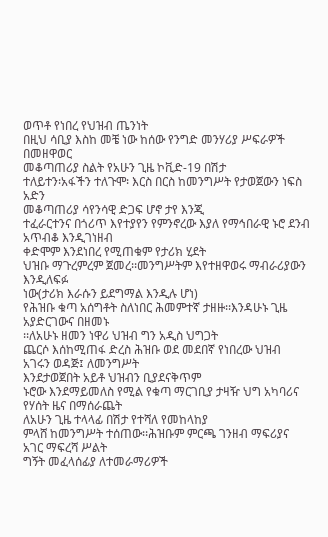ወጥቶ የነበረ የህዝብ ጤንነት
በዚህ ሳቢያ እስከ መቼ ነው ከሰው የንግድ መንሃሪያ ሥፍራዎች በመዘዋወር
መቆጣጠሪያ ስልት የአሁን ጊዜ ኮቪድ-19 በሽታ
ተለይተን፡አፋችን ተለጉሞ፡ እርስ በርስ ከመንግሥት የታወጀውን ነፍስ አድን
መቆጣጠሪያ ሳየንሳዊ ድጋፍ ሆኖ ታየ እንጂ
ተፈራርተንና በጎሪጥ እየተያየን የምንኖረው እያለ የማኅበራዊ ኑሮ ደንብ አጥብቆ እንዲገነዘብ
ቀድሞም እንደነበረ የሚጠቁም የታሪክ ሂደት
ህዝቡ ማጉረምረም ጀመረ፡፡መንግሥትም እየተዘዋወሩ ማብራሪያውን እንዲለፍፉ
ነው(ታሪክ እራሱን ይደግማል እንዲሉ ሆነ)
የሕዝቡ ቁጣ አሰግቶት ስለነበር ሕመምተኛ ታዘዙ፡፡እንዳሁኑ ጊዜ አያድርገውና በዘመኑ
፡፡ለአሁኑ ዘመን ነዋሪ ህዝብ ግን አዲስ ህግጋት
ጨርሶ እሰከሚጠፋ ድረስ ሕዝቡ ወደ መደበኛ የነበረው ህዝብ አገሩን ወዳጅ፤ ለመንግሥት
እንደታወጀበት አይቶ ህዝብን ቢያደናቅጥም
ኑሮው እንደማይመለስ የሚል የቁጣ ማርገቢያ ታዛዥ ህግ አካባሪና የሃሰት ዜና በማሰራጨት
ለአሁን ጊዜ ተላላፊ በሽታ የተሻለ የመከላከያ
ምላሸ ከመንግሥት ተሰጠው፡፡ሕዝቡም ምርጫ ገንዘብ ማፍሪያና አገር ማፍረሻ ሥልት
ግኝት መፈላሰፊያ ለተመራማሪዎች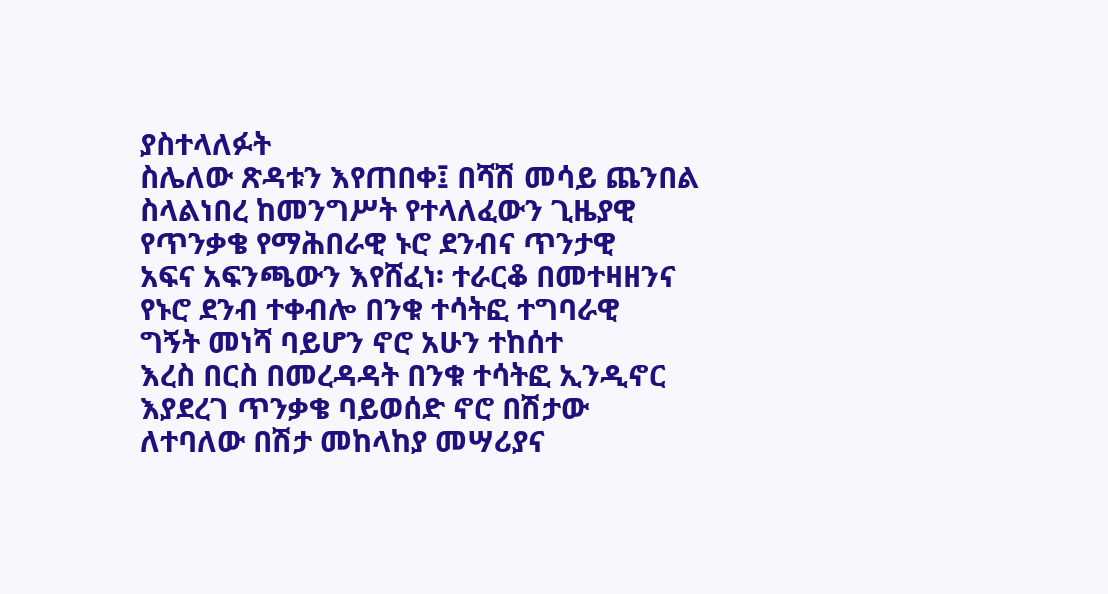ያስተላለፉት
ስሌለው ጽዳቱን እየጠበቀ፤ በሻሽ መሳይ ጨንበል ስላልነበረ ከመንግሥት የተላለፈውን ጊዜያዊ
የጥንቃቄ የማሕበራዊ ኑሮ ደንብና ጥንታዊ
አፍና አፍንጫውን እየሸፈነ፡ ተራርቆ በመተዛዘንና የኑሮ ደንብ ተቀብሎ በንቁ ተሳትፎ ተግባራዊ
ግኝት መነሻ ባይሆን ኖሮ አሁን ተከሰተ
እረስ በርስ በመረዳዳት በንቁ ተሳትፎ ኢንዲኖር እያደረገ ጥንቃቄ ባይወሰድ ኖሮ በሽታው
ለተባለው በሽታ መከላከያ መሣሪያና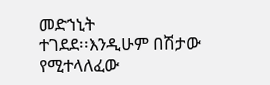መድኀኒት
ተገደደ፡፡እንዲሁም በሽታው የሚተላለፈው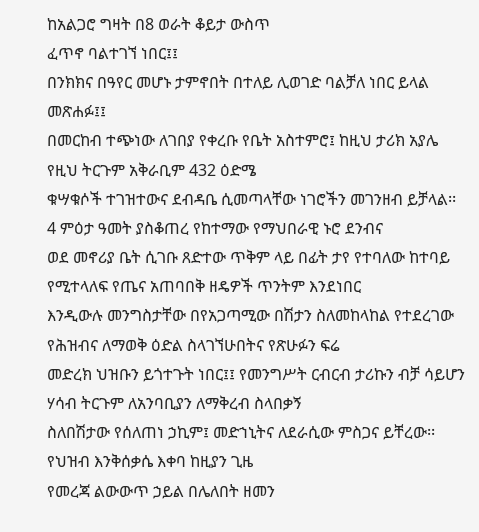ከአልጋሮ ግዛት በ8 ወራት ቆይታ ውስጥ
ፈጥኖ ባልተገኘ ነበር፤፤
በንክክና በዓየር መሆኑ ታምኖበት በተለይ ሊወገድ ባልቻለ ነበር ይላል መጽሐፉ፤፤
በመርከብ ተጭነው ለገበያ የቀረቡ የቤት አስተምሮ፤ ከዚህ ታሪክ አያሌ የዚህ ትርጉም አቅራቢም 432 ዕድሜ
ቁሣቁሶች ተገዝተውና ደብዳቤ ሲመጣላቸው ነገሮችን መገንዘብ ይቻላል፡፡ 4 ምዕታ ዓመት ያስቆጠረ የከተማው የማህበራዊ ኑሮ ደንብና
ወደ መኖሪያ ቤት ሲገቡ ጸድተው ጥቅም ላይ በፊት ታየ የተባለው ከተባይ የሚተላለፍ የጤና አጠባበቅ ዘዴዎች ጥንትም እንደነበር
እንዲውሉ መንግስታቸው በየአጋጣሚው በሽታን ስለመከላከል የተደረገው የሕዝብና ለማወቅ ዕድል ስላገኘሁበትና የጽሁፉን ፍሬ
መድረክ ህዝቡን ይጎተጉት ነበር፤፤ የመንግሥት ርብርብ ታሪኩን ብቻ ሳይሆን ሃሳብ ትርጉም ለአንባቢያን ለማቅረብ ስላበቃኝ
ስለበሽታው የሰለጠነ ኃኪም፤ መድኀኒትና ለደራሲው ምስጋና ይቸረው፡፡
የህዝብ እንቅሰቃሴ እቀባ ከዚያን ጊዜ
የመረጃ ልውውጥ ኃይል በሌለበት ዘመን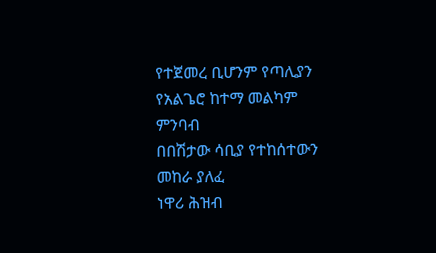የተጀመረ ቢሆንም የጣሊያን የአልጌሮ ከተማ መልካም ምንባብ
በበሽታው ሳቢያ የተከሰተውን መከራ ያለፈ
ነዋሪ ሕዝብ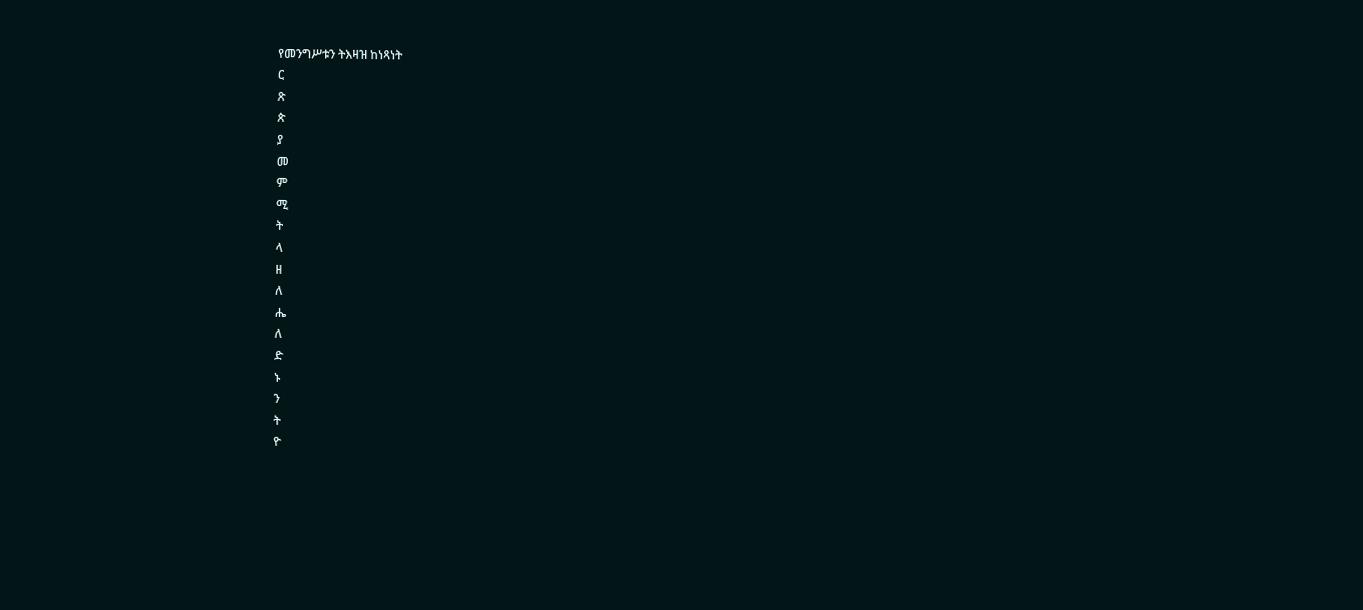የመንግሥቱን ትእዛዝ ከነጻነት
ር
ጽ
ጵ
ያ
መ
ም
ሚ
ት
ላ
ዘ
ለ
ሔ
ለ
ድ
ኑ
ን
ት
ዮ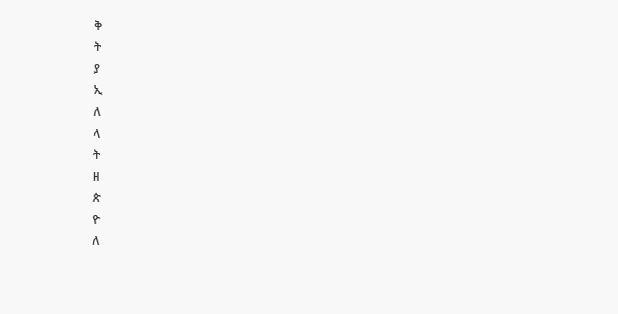ቅ
ት
ያ
ኢ
ለ
ላ
ት
ዘ
ጵ
ዮ
ለ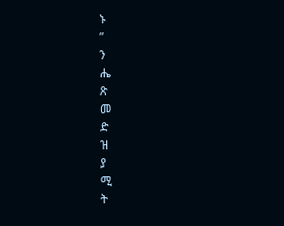ኑ
”
ን
ሔ
ጽ
መ
ድ
ዝ
ያ
ሚ
ት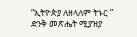“ኢትዮጵያ ለዘላለም ትኑር ” ድንቅ መጽሔት ሚያዝያ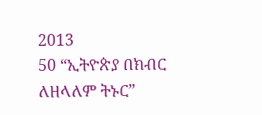2013
50 “ኢትዮጵያ በክብር ለዘላለም ትኑር”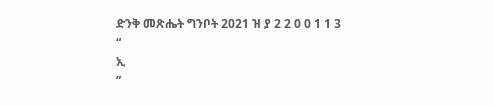ድንቅ መጽሔት ግንቦት 2021 ዝ ያ 2 2 0 0 1 1 3
“
ኢ
”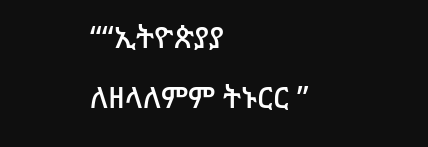““ኢትዮጵያያ ለዘላለምም ትኑርር ”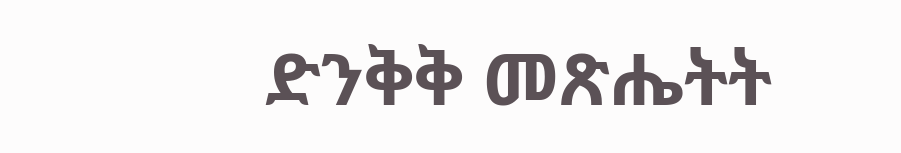ድንቅቅ መጽሔትት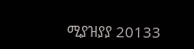ሚያዝያያ 20133